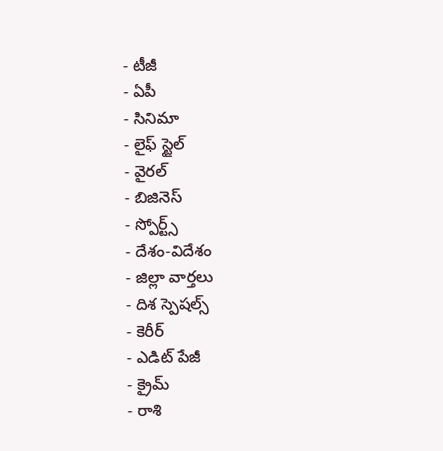- టీజీ
- ఏపీ
- సినిమా
- లైఫ్ స్టైల్
- వైరల్
- బిజినెస్
- స్పోర్ట్స్
- దేశం-విదేశం
- జిల్లా వార్తలు
- దిశ స్పెషల్స్
- కెరీర్
- ఎడిట్ పేజీ
- క్రైమ్
- రాశి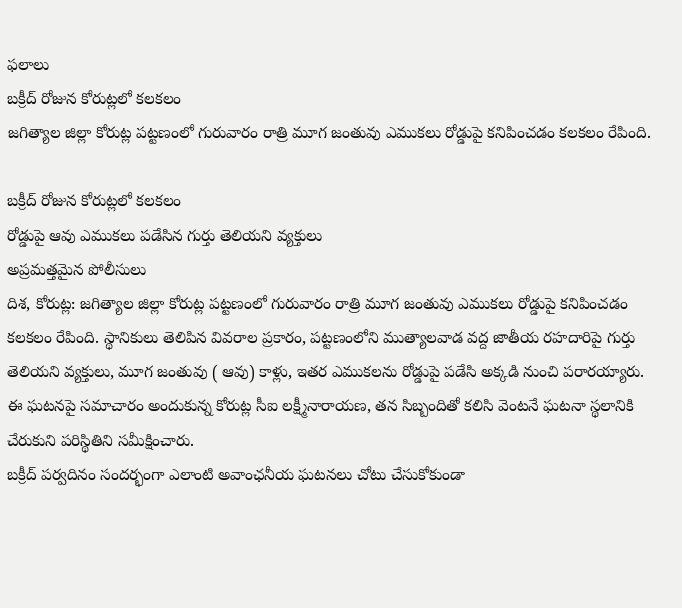ఫలాలు
బక్రీద్ రోజున కోరుట్లలో కలకలం
జగిత్యాల జిల్లా కోరుట్ల పట్టణంలో గురువారం రాత్రి మూగ జంతువు ఎముకలు రోడ్డుపై కనిపించడం కలకలం రేపింది.

బక్రీద్ రోజున కోరుట్లలో కలకలం
రోడ్డుపై ఆవు ఎముకలు పడేసిన గుర్తు తెలియని వ్యక్తులు
అప్రమత్తమైన పోలీసులు
దిశ, కోరుట్ల: జగిత్యాల జిల్లా కోరుట్ల పట్టణంలో గురువారం రాత్రి మూగ జంతువు ఎముకలు రోడ్డుపై కనిపించడం కలకలం రేపింది. స్థానికులు తెలిపిన వివరాల ప్రకారం, పట్టణంలోని ముత్యాలవాడ వద్ద జాతీయ రహదారిపై గుర్తు తెలియని వ్యక్తులు, మూగ జంతువు ( ఆవు) కాళ్లు, ఇతర ఎముకలను రోడ్డుపై పడేసి అక్కడి నుంచి పరారయ్యారు. ఈ ఘటనపై సమాచారం అందుకున్న కోరుట్ల సీఐ లక్ష్మీనారాయణ, తన సిబ్బందితో కలిసి వెంటనే ఘటనా స్థలానికి చేరుకుని పరిస్థితిని సమీక్షించారు.
బక్రీద్ పర్వదినం సందర్భంగా ఎలాంటి అవాంఛనీయ ఘటనలు చోటు చేసుకోకుండా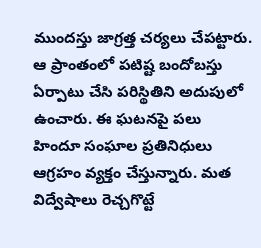ముందస్తు జాగ్రత్త చర్యలు చేపట్టారు. ఆ ప్రాంతంలో పటిష్ట బందోబస్తు ఏర్పాటు చేసి పరిస్థితిని అదుపులో ఉంచారు. ఈ ఘటనపై పలు హిందూ సంఘాల ప్రతినిధులు ఆగ్రహం వ్యక్తం చేస్తున్నారు. మత విద్వేషాలు రెచ్చగొట్టే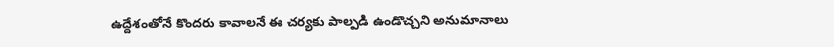ఉద్దేశంతోనే కొందరు కావాలనే ఈ చర్యకు పాల్పడి ఉండొచ్చని అనుమానాలు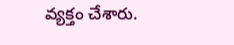వ్యక్తం చేశారు.